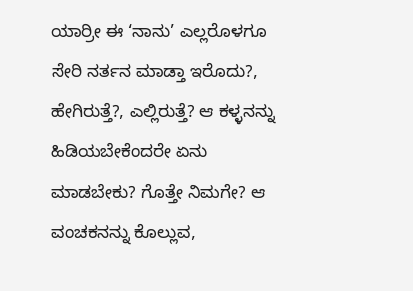ಯಾರ್ರೀ ಈ ‘ನಾನು’ ಎಲ್ಲರೊಳಗೂ ಸೇರಿ ನರ್ತನ ಮಾಡ್ತಾ ಇರೊದು?, ಹೇಗಿರುತ್ತೆ?, ಎಲ್ಲಿರುತ್ತೆ? ಆ ಕಳ್ಳನನ್ನು ಹಿಡಿಯಬೇಕೆಂದರೇ ಏನು ಮಾಡಬೇಕು? ಗೊತ್ತೇ ನಿಮಗೇ? ಆ ವಂಚಕನನ್ನು ಕೊಲ್ಲುವ,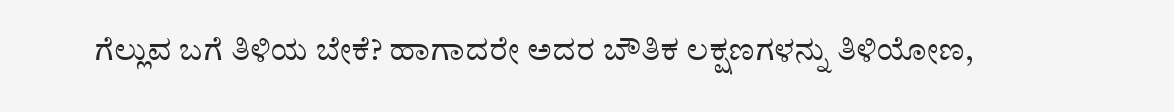ಗೆಲ್ಲುವ ಬಗೆ ತಿಳಿಯ ಬೇಕೆ? ಹಾಗಾದರೇ ಅದರ ಬೌತಿಕ ಲಕ್ಷಣಗಳನ್ನು ತಿಳಿಯೋಣ,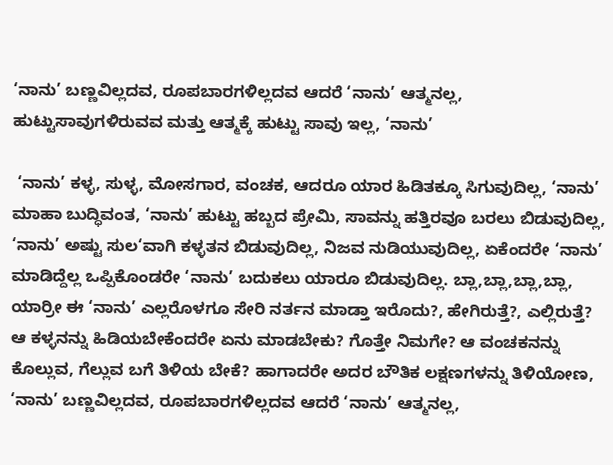‘ನಾನು’ ಬಣ್ಣವಿಲ್ಲದವ, ರೂಪಬಾರಗಳಿಲ್ಲದವ ಆದರೆ ‘ನಾನು’ ಆತ್ಮನಲ್ಲ, ಹುಟ್ಟುಸಾವುಗಳಿರುವವ ಮತ್ತು ಆತ್ಮಕ್ಕೆ ಹುಟ್ಟು ಸಾವು ಇಲ್ಲ, ‘ನಾನು’

 ‘ನಾನು’ ಕಳ್ಳ, ಸುಳ್ಳ, ಮೋಸಗಾರ, ವಂಚಕ, ಆದರೂ ಯಾರ ಹಿಡಿತಕ್ಕೂ ಸಿಗುವುದಿಲ್ಲ, ‘ನಾನು’ ಮಾಹಾ ಬುದ್ಧಿವಂತ, ‘ನಾನು’ ಹುಟ್ಟು ಹಬ್ಬದ ಪ್ರೇಮಿ, ಸಾವನ್ನು ಹತ್ತಿರವೂ ಬರಲು ಬಿಡುವುದಿಲ್ಲ, ‘ನಾನು’ ಅಷ್ಟು ಸುಲ‘ವಾಗಿ ಕಳ್ಳತನ ಬಿಡುವುದಿಲ್ಲ, ನಿಜವ ನುಡಿಯುವುದಿಲ್ಲ, ಏಕೆಂದರೇ ‘ನಾನು’ ಮಾಡಿದ್ದೆಲ್ಲ ಒಪ್ಪಿಕೊಂಡರೇ ‘ನಾನು’ ಬದುಕಲು ಯಾರೂ ಬಿಡುವುದಿಲ್ಲ. ಬ್ಲಾ,ಬ್ಲಾ,ಬ್ಲಾ,ಬ್ಲಾ, ಯಾರ್ರೀ ಈ ‘ನಾನು’ ಎಲ್ಲರೊಳಗೂ ಸೇರಿ ನರ್ತನ ಮಾಡ್ತಾ ಇರೊದು?, ಹೇಗಿರುತ್ತೆ?, ಎಲ್ಲಿರುತ್ತೆ? ಆ ಕಳ್ಳನನ್ನು ಹಿಡಿಯಬೇಕೆಂದರೇ ಏನು ಮಾಡಬೇಕು? ಗೊತ್ತೇ ನಿಮಗೇ? ಆ ವಂಚಕನನ್ನು ಕೊಲ್ಲುವ, ಗೆಲ್ಲುವ ಬಗೆ ತಿಳಿಯ ಬೇಕೆ? ಹಾಗಾದರೇ ಅದರ ಬೌತಿಕ ಲಕ್ಷಣಗಳನ್ನು ತಿಳಿಯೋಣ, ‘ನಾನು’ ಬಣ್ಣವಿಲ್ಲದವ, ರೂಪಬಾರಗಳಿಲ್ಲದವ ಆದರೆ ‘ನಾನು’ ಆತ್ಮನಲ್ಲ,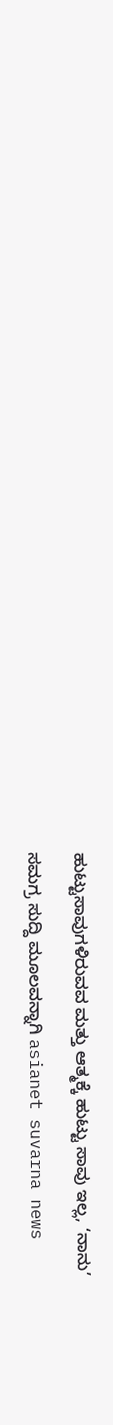ಹುಟ್ಟುಸಾವುಗಳಿರುವವ ಮತ್ತು ಆತ್ಮಕ್ಕೆ ಹುಟ್ಟು ಸಾವು ಇಲ್ಲ, ‘ನಾನು’

ಸಮಗ್ರ ಸುದ್ದಿ ಮೂಲವನ್ನಾಗಿ asianet suvarna news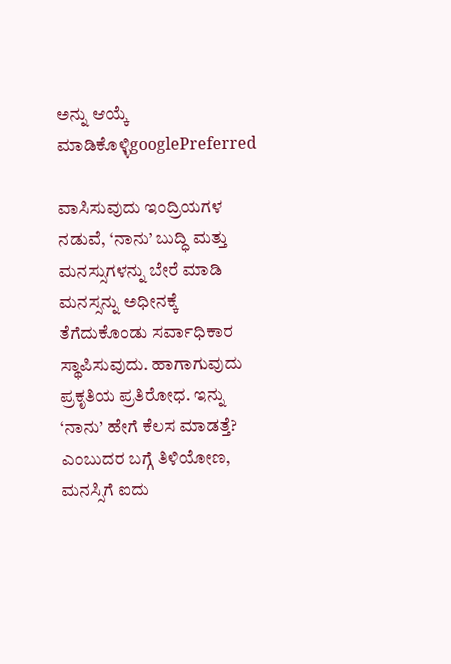ಅನ್ನು ಆಯ್ಕೆ ಮಾಡಿಕೊಳ್ಳಿgooglePreferred

ವಾಸಿಸುವುದು ಇಂದ್ರಿಯಗಳ ನಡುವೆ, ‘ನಾನು’ ಬುದ್ಧಿ ಮತ್ತು ಮನಸ್ಸುಗಳನ್ನು ಬೇರೆ ಮಾಡಿ ಮನಸ್ಸನ್ನು ಅಧೀನಕ್ಕೆ ತೆಗೆದುಕೊಂಡು ಸರ್ವಾಧಿಕಾರ ಸ್ಥಾಪಿಸುವುದು. ಹಾಗಾಗುವುದು ಪ್ರಕೃತಿಯ ಪ್ರತಿರೋಧ. ಇನ್ನು ‘ನಾನು’ ಹೇಗೆ ಕೆಲಸ ಮಾಡತ್ತೆ? ಎಂಬುದರ ಬಗ್ಗೆ ತಿಳಿಯೋಣ, ಮನಸ್ಸಿಗೆ ಐದು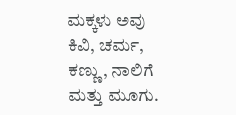ಮಕ್ಕಳು ಅವು ಕಿವಿ, ಚರ್ಮ, ಕಣ್ಣು, ನಾಲಿಗೆ ಮತ್ತು ಮೂಗು.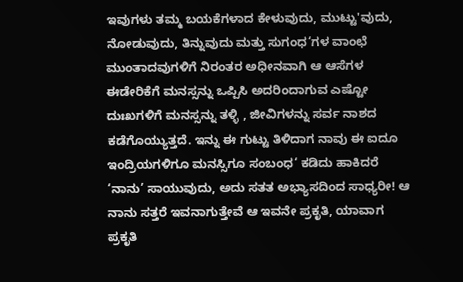ಇವುಗಳು ತಮ್ಮ ಬಯಕೆಗಳಾದ ಕೇಳುವುದು, ಮುಟ್ಟು'ವುದು, ನೋಡುವುದು, ತಿನ್ನುವುದು ಮತ್ತು ಸುಗಂಧ‘ಗಳ ವಾಂಛೆ ಮುಂತಾದವುಗಳಿಗೆ ನಿರಂತರ ಅಧೀನವಾಗಿ ಆ ಆಸೆಗಳ ಈಡೇರಿಕೆಗೆ ಮನಸ್ಸನ್ನು ಒಪ್ಪಿಸಿ ಅದರಿಂದಾಗುವ ಎಷ್ಟೋ ದುಃಖಗಳಿಗೆ ಮನಸ್ಸನ್ನು ತಳ್ಳಿ , ಜೀವಿಗಳನ್ನು ಸರ್ವ ನಾಶದ ಕಡೆಗೊಯ್ಯುತ್ತದೆ. ಇನ್ನು ಈ ಗುಟ್ಟು ತಿಳಿದಾಗ ನಾವು ಈ ಐದೂ ಇಂದ್ರಿಯಗಳಿಗೂ ಮನಸ್ಸಿಗೂ ಸಂಬಂಧ‘ ಕಡಿದು ಹಾಕಿದರೆ ‘ನಾನು’ ಸಾಯುವುದು, ಅದು ಸತತ ಅಭ್ಯಾಸದಿಂದ ಸಾಧ್ಯರೀ! ಆ ನಾನು ಸತ್ತರೆ ಇವನಾಗುತ್ತೇವೆ ಆ ಇವನೇ ಪ್ರಕೃತಿ, ಯಾವಾಗ ಪ್ರಕೃತಿ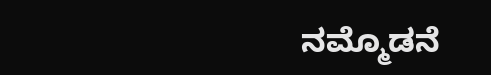ನಮ್ಮೊಡನೆ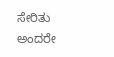ಸೇರಿತು ಅಂದರೇ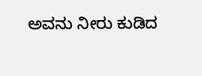ಅವನು ನೀರು ಕುಡಿದ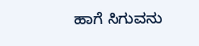ಹಾಗೆ ಸಿಗುವನು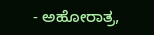- ಅಹೋರಾತ್ರ,